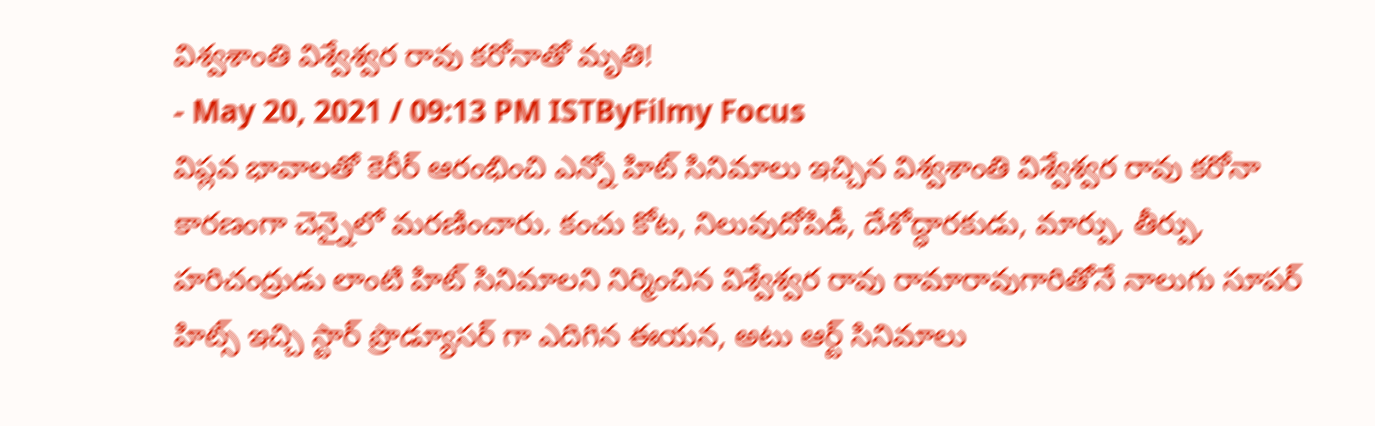విశ్వశాంతి విశ్వేశ్వర రావు కరోనాతో మృతి!
- May 20, 2021 / 09:13 PM ISTByFilmy Focus
విప్లవ భావాలతో కెరీర్ ఆరంభించి ఎన్నో హిట్ సినిమాలు ఇచ్చిన విశ్వశాంతి విశ్వేశ్వర రావు కరోనా కారణంగా చెన్నైలో మరణించారు. కంచు కోట, నిలువుదోపిడీ, దేశోద్ధారకుడు, మార్పు, తీర్పు, హరిచంద్రుడు లాంటి హిట్ సినిమాలని నిర్మించిన విశ్వేశ్వర రావు రామారావుగారితోనే నాలుగు సూపర్ హిట్స్ ఇచ్చి స్టార్ ప్రొడ్యూసర్ గా ఎదిగిన ఈయన, అటు ఆర్ట్ సినిమాలు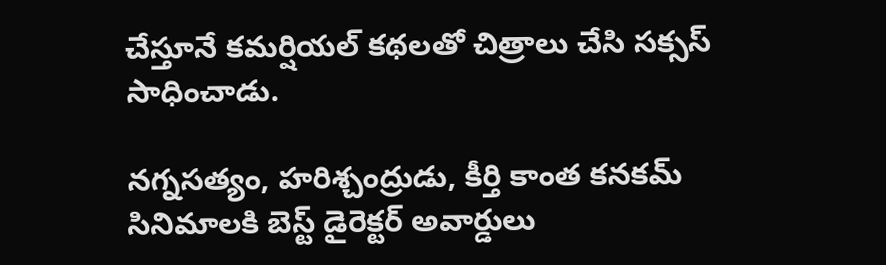చేస్తూనే కమర్షియల్ కథలతో చిత్రాలు చేసి సక్సస్ సాధించాడు.

నగ్నసత్యం, హరిశ్చంద్రుడు, కీర్తి కాంత కనకమ్ సినిమాలకి బెస్ట్ డైరెక్టర్ అవార్డులు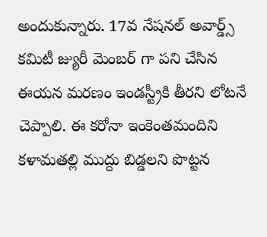అందుకున్నారు. 17వ నేషనల్ అవార్డ్స్ కమిటీ జ్యురీ మెంబర్ గా పని చేసిన ఈయన మరణం ఇండస్ట్రీకి తీరని లోటనే చెప్పాలి. ఈ కరోనా ఇంకెంతమందిని కళామతల్లి ముద్దు బిడ్డలని పొట్టన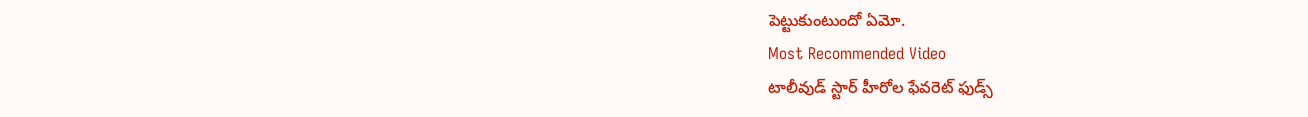పెట్టుకుంటుందో ఏమో.
Most Recommended Video
టాలీవుడ్ స్టార్ హీరోల ఫేవరెట్ ఫుడ్స్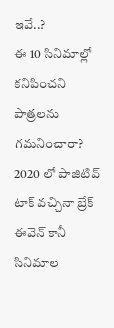ఇవే..?
ఈ 10 సినిమాల్లో కనిపించని పాత్రలను గమనించారా?
2020 లో పాజిటివ్ టాక్ వచ్చినా బ్రేక్ ఈవెన్ కానీ సినిమాల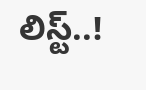లిస్ట్..!